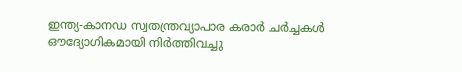ഇന്ത്യ-കാനഡ സ്വതന്ത്രവ്യാപാര കരാർ ചർച്ചകൾ ഔദ്യോഗികമായി നിർത്തിവച്ചു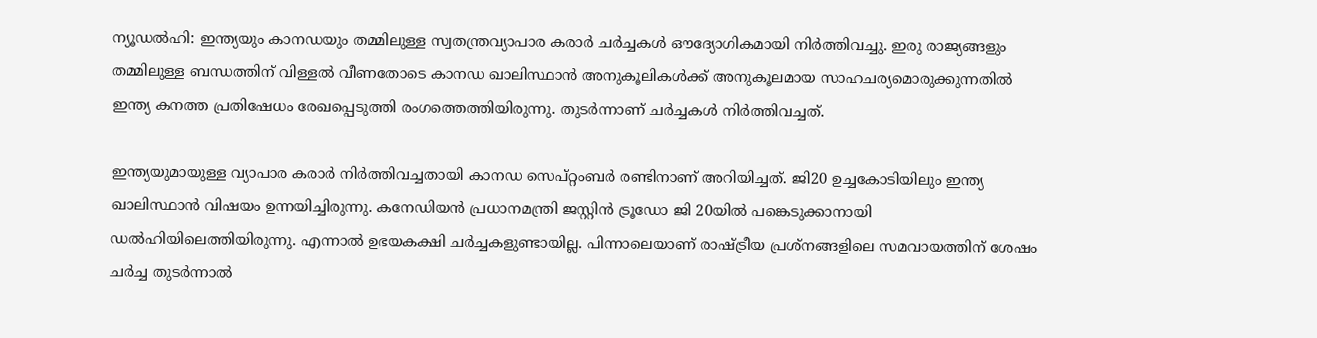ന്യൂഡൽഹി: ഇന്ത്യയും കാനഡയും തമ്മിലുള്ള സ്വതന്ത്രവ്യാപാര കരാർ ചർച്ചകൾ ഔദ്യോഗികമായി നിർത്തിവച്ചു. ഇരു രാജ്യങ്ങളും തമ്മിലുള്ള ബന്ധത്തിന് വിള്ളൽ വീണതോടെ കാനഡ ഖാലിസ്ഥാൻ അനുകൂലികൾക്ക് അനുകൂലമായ സാഹചര്യമൊരുക്കുന്നതിൽ ഇന്ത്യ കനത്ത പ്രതിഷേധം രേഖപ്പെടുത്തി രംഗത്തെത്തിയിരുന്നു. തുടർന്നാണ് ചർച്ചകൾ നിർത്തിവച്ചത്.

ഇന്ത്യയുമായുള്ള വ്യാപാര കരാർ നിർത്തിവച്ചതായി കാനഡ സെപ്റ്റംബർ രണ്ടിനാണ് അറിയിച്ചത്. ജി20 ഉച്ചകോടിയിലും ഇന്ത്യ ഖാലിസ്ഥാൻ വിഷയം ഉന്നയിച്ചിരുന്നു. കനേഡിയൻ പ്രധാനമന്ത്രി ജസ്റ്റിൻ ട്രൂഡോ ജി 20യിൽ പങ്കെടുക്കാനായി ഡൽഹിയിലെത്തിയിരുന്നു. എന്നാൽ ഉഭയകക്ഷി ചർച്ചകളുണ്ടായില്ല. പിന്നാലെയാണ് രാഷ്ട്രീയ പ്രശ്‌നങ്ങളിലെ സമവായത്തിന് ശേഷം ചർച്ച തുടർന്നാൽ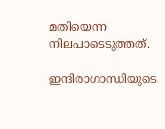മതിയെന്ന നിലപാടെടുത്തത്.

ഇന്ദിരാഗാന്ധിയുടെ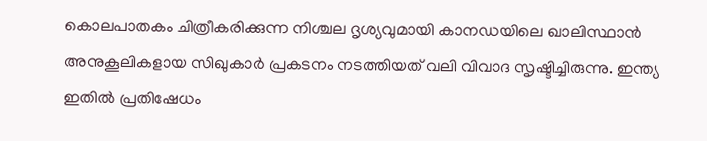കൊലപാതകം ചിത്രീകരിക്കുന്ന നിശ്ചല ദൃശ്യവുമായി കാനഡയിലെ ഖാലിസ്ഥാൻ അനുകൂലികളായ സിഖുകാർ പ്രകടനം നടത്തിയത് വലി വിവാദ സൃഷ്ടിച്ചിരുന്നു. ഇന്ത്യ ഇതിൽ പ്രതിഷേധം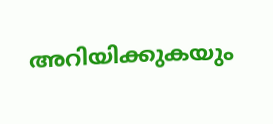അറിയിക്കുകയും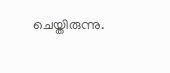ചെയ്തിരുന്നു.